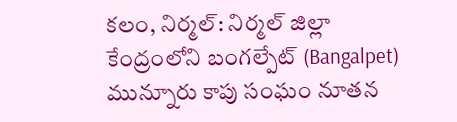కలం, నిర్మల్: నిర్మల్ జిల్లా కేంద్రంలోని బంగల్పేట్ (Bangalpet) మున్నూరు కాపు సంఘం నూతన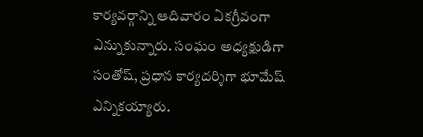కార్యవర్గాన్ని ఆదివారం ఏకగ్రీవంగా ఎన్నుకున్నారు. సంఘం అధ్యక్షుడిగా సంతోష్, ప్రధాన కార్యదర్శిగా భూమేష్ ఎన్నికయ్యారు.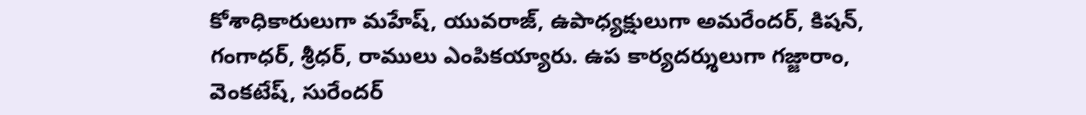కోశాధికారులుగా మహేష్, యువరాజ్, ఉపాధ్యక్షులుగా అమరేందర్, కిషన్, గంగాధర్, శ్రీధర్, రాములు ఎంపికయ్యారు. ఉప కార్యదర్శులుగా గజ్జారాం, వెంకటేష్, సురేందర్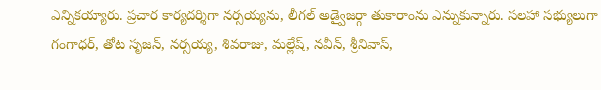ఎన్నికయ్యారు. ప్రచార కార్యదర్శిగా నర్సయ్యను, లీగల్ అడ్వైజర్గా తుకారాంను ఎన్నుకున్నారు. సలహా సభ్యులుగా గంగాధర్, తోట సృజన్, నర్సయ్య, శివరాజు, మల్లేష్, నవీన్, శ్రీనివాస్,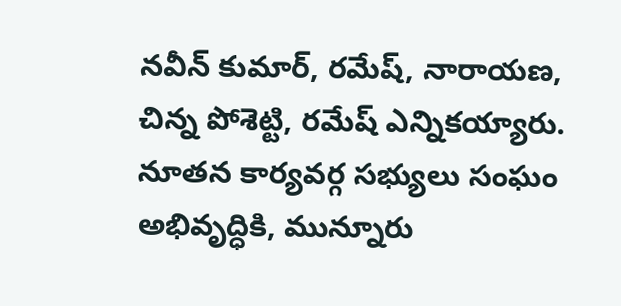నవీన్ కుమార్, రమేష్, నారాయణ, చిన్న పోశెట్టి, రమేష్ ఎన్నికయ్యారు. నూతన కార్యవర్గ సభ్యులు సంఘం అభివృద్ధికి, మున్నూరు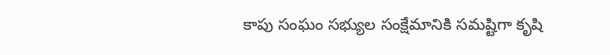కాపు సంఘం సభ్యుల సంక్షేమానికి సమష్టిగా కృషి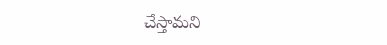చేస్తామని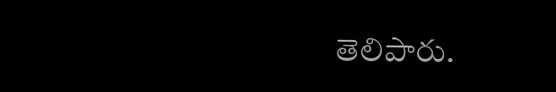తెలిపారు.